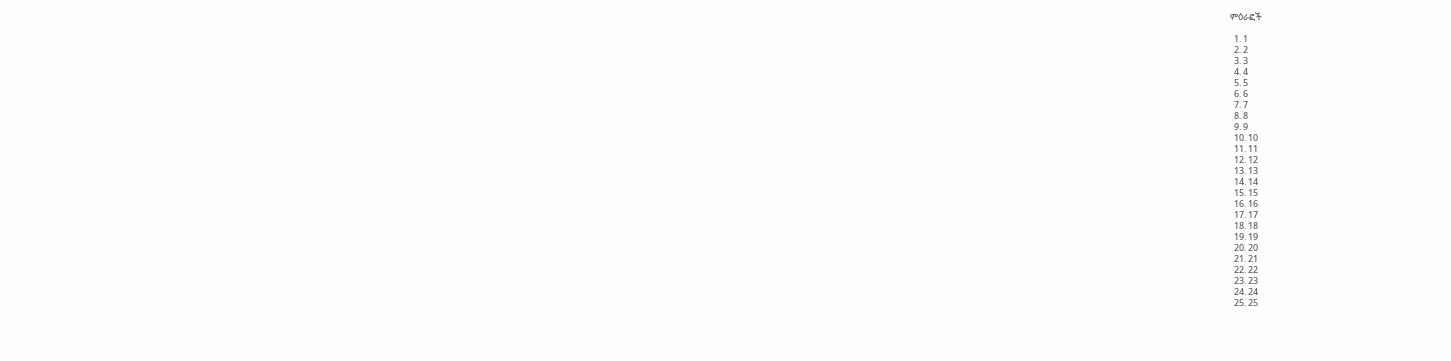ምዕራፎች

  1. 1
  2. 2
  3. 3
  4. 4
  5. 5
  6. 6
  7. 7
  8. 8
  9. 9
  10. 10
  11. 11
  12. 12
  13. 13
  14. 14
  15. 15
  16. 16
  17. 17
  18. 18
  19. 19
  20. 20
  21. 21
  22. 22
  23. 23
  24. 24
  25. 25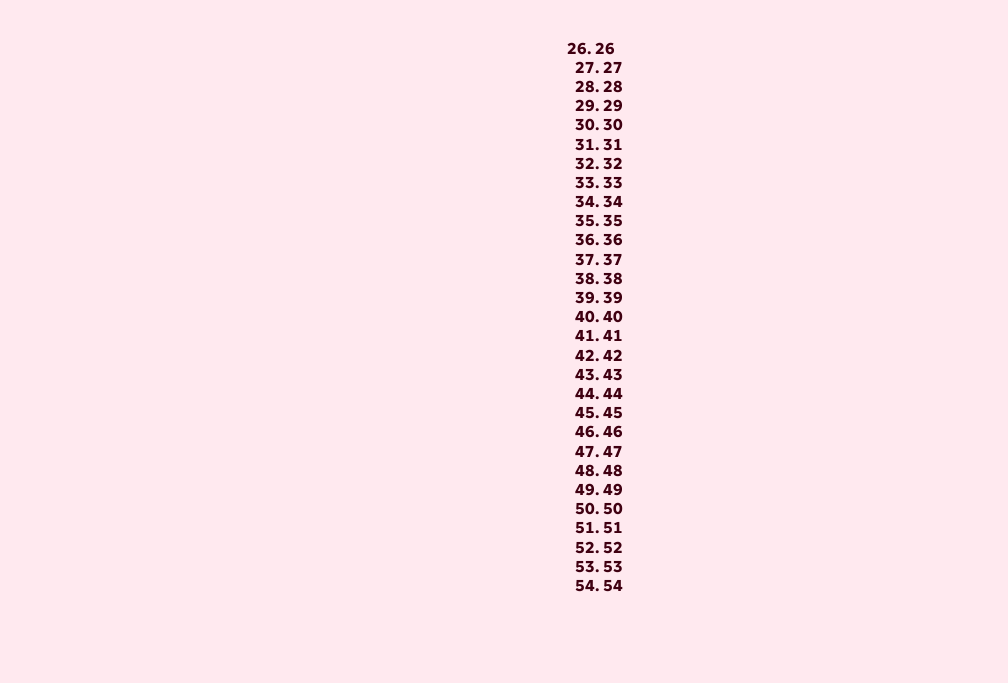26. 26
  27. 27
  28. 28
  29. 29
  30. 30
  31. 31
  32. 32
  33. 33
  34. 34
  35. 35
  36. 36
  37. 37
  38. 38
  39. 39
  40. 40
  41. 41
  42. 42
  43. 43
  44. 44
  45. 45
  46. 46
  47. 47
  48. 48
  49. 49
  50. 50
  51. 51
  52. 52
  53. 53
  54. 54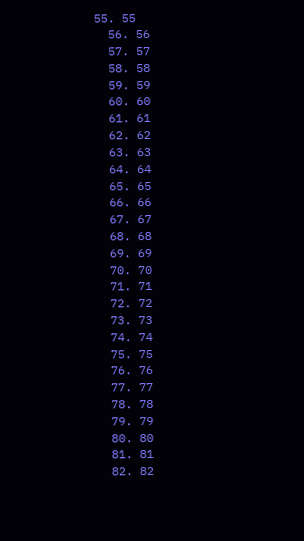55. 55
  56. 56
  57. 57
  58. 58
  59. 59
  60. 60
  61. 61
  62. 62
  63. 63
  64. 64
  65. 65
  66. 66
  67. 67
  68. 68
  69. 69
  70. 70
  71. 71
  72. 72
  73. 73
  74. 74
  75. 75
  76. 76
  77. 77
  78. 78
  79. 79
  80. 80
  81. 81
  82. 82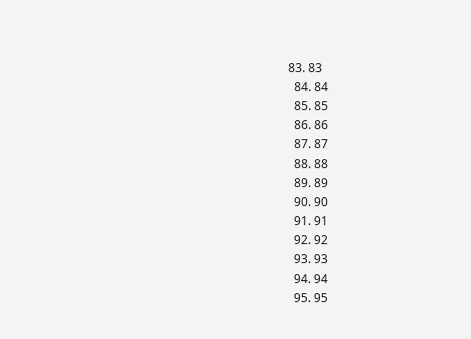83. 83
  84. 84
  85. 85
  86. 86
  87. 87
  88. 88
  89. 89
  90. 90
  91. 91
  92. 92
  93. 93
  94. 94
  95. 95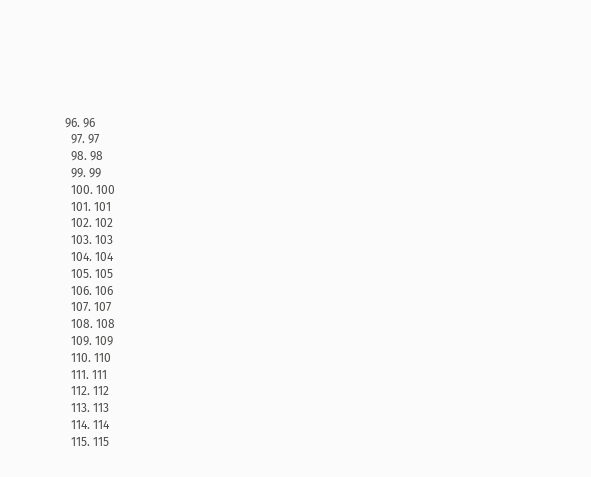96. 96
  97. 97
  98. 98
  99. 99
  100. 100
  101. 101
  102. 102
  103. 103
  104. 104
  105. 105
  106. 106
  107. 107
  108. 108
  109. 109
  110. 110
  111. 111
  112. 112
  113. 113
  114. 114
  115. 115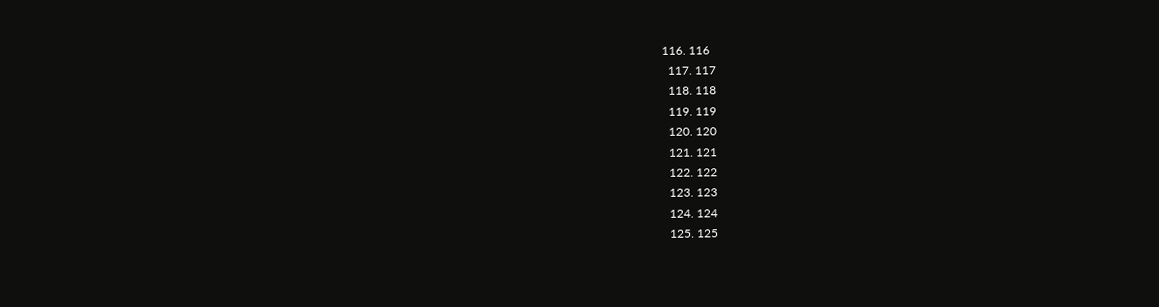116. 116
  117. 117
  118. 118
  119. 119
  120. 120
  121. 121
  122. 122
  123. 123
  124. 124
  125. 125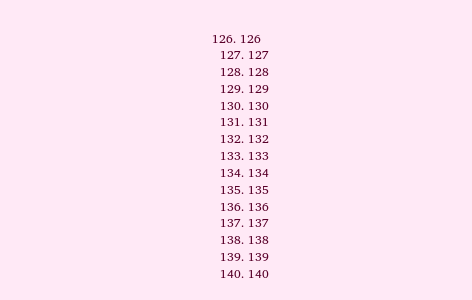126. 126
  127. 127
  128. 128
  129. 129
  130. 130
  131. 131
  132. 132
  133. 133
  134. 134
  135. 135
  136. 136
  137. 137
  138. 138
  139. 139
  140. 140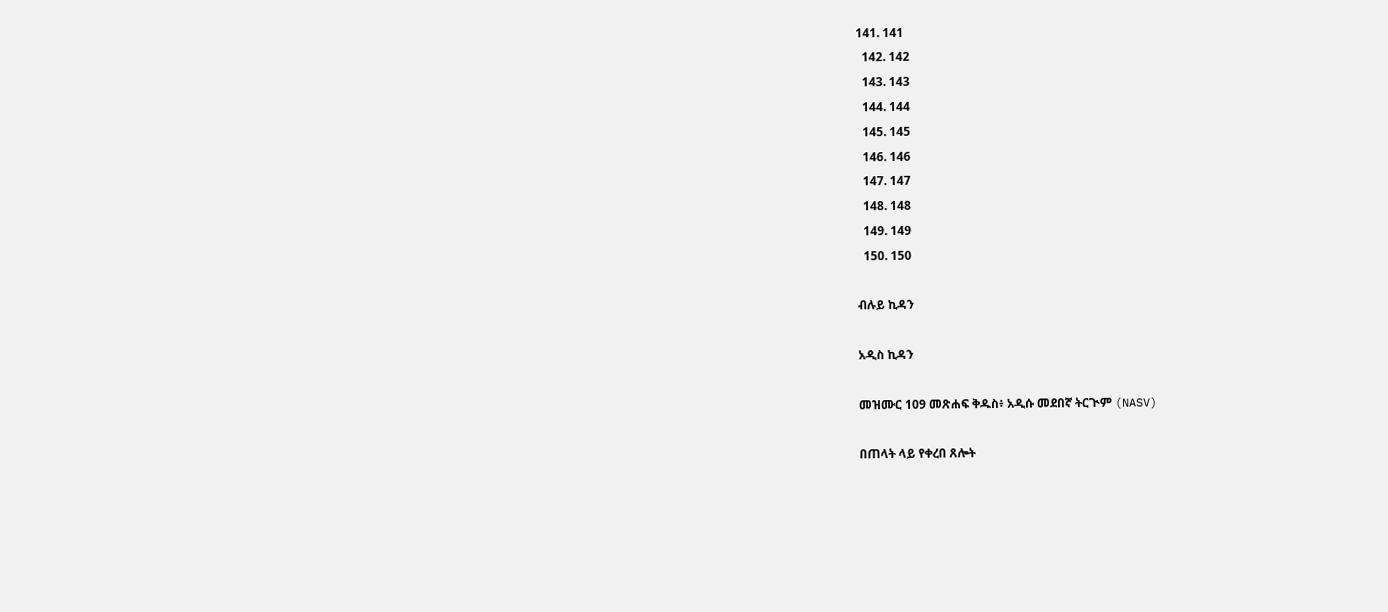141. 141
  142. 142
  143. 143
  144. 144
  145. 145
  146. 146
  147. 147
  148. 148
  149. 149
  150. 150

ብሉይ ኪዳን

አዲስ ኪዳን

መዝሙር 109 መጽሐፍ ቅዱስ፥ አዲሱ መደበኛ ትርጒም (NASV)

በጠላት ላይ የቀረበ ጸሎት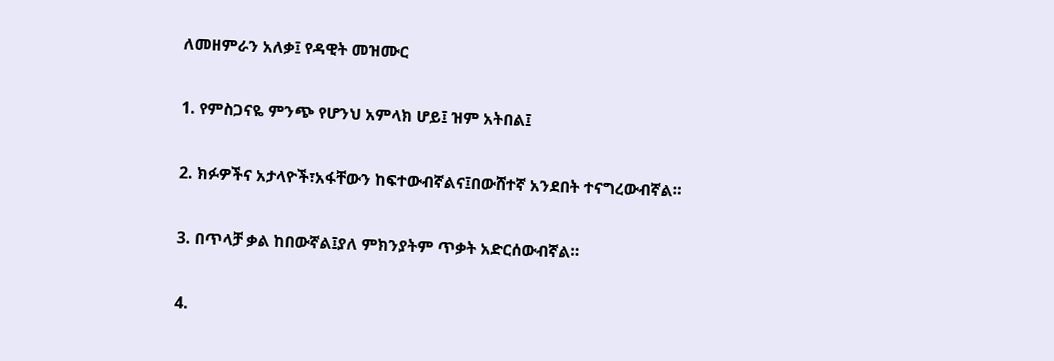ለመዘምራን አለቃ፤ የዳዊት መዝሙር

1. የምስጋናዬ ምንጭ የሆንህ አምላክ ሆይ፤ ዝም አትበል፤

2. ክፉዎችና አታላዮች፣አፋቸውን ከፍተውብኛልና፤በውሸተኛ አንደበት ተናግረውብኛል።

3. በጥላቻ ቃል ከበውኛል፤ያለ ምክንያትም ጥቃት አድርሰውብኛል።

4.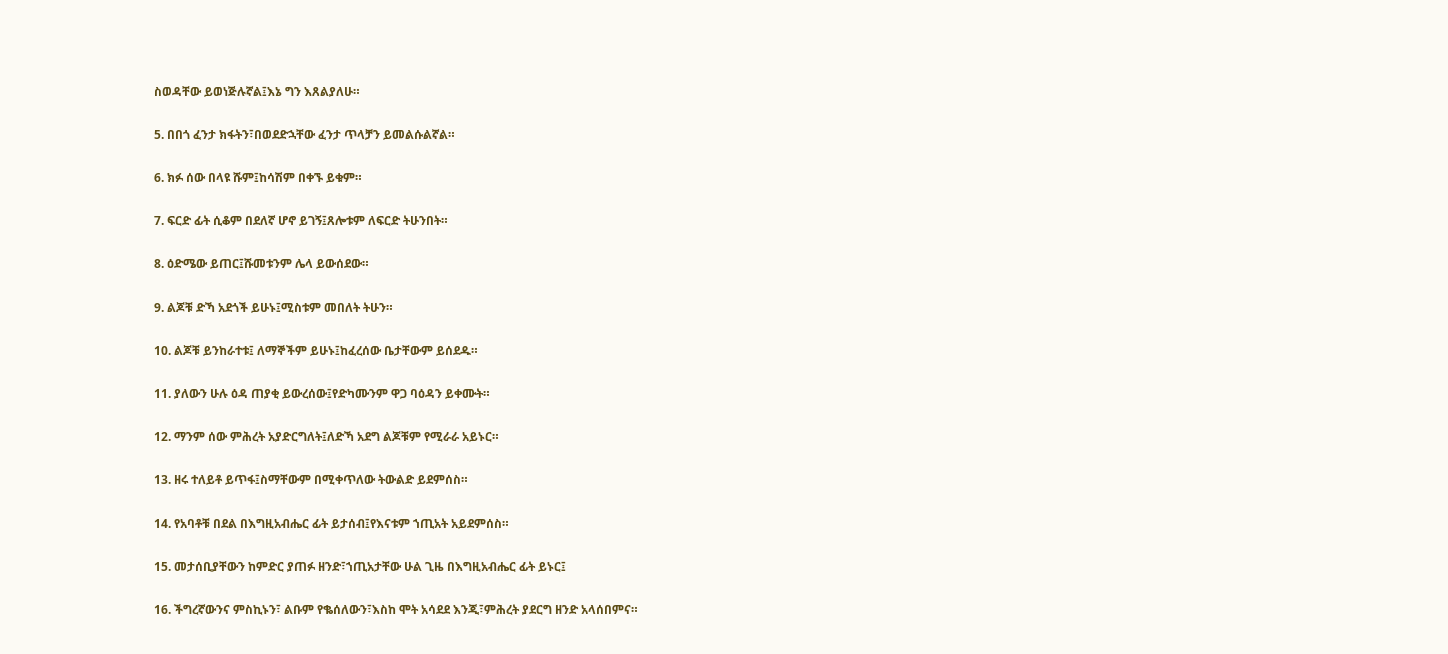ስወዳቸው ይወነጅሉኛል፤እኔ ግን እጸልያለሁ።

5. በበጎ ፈንታ ክፋትን፣በወደድኋቸው ፈንታ ጥላቻን ይመልሱልኛል።

6. ክፉ ሰው በላዩ ሹም፤ከሳሽም በቀኙ ይቁም።

7. ፍርድ ፊት ሲቆም በደለኛ ሆኖ ይገኝ፤ጸሎቱም ለፍርድ ትሁንበት።

8. ዕድሜው ይጠር፤ሹመቱንም ሌላ ይውሰደው።

9. ልጆቹ ድኻ አደጎች ይሁኑ፤ሚስቱም መበለት ትሁን።

10. ልጆቹ ይንከራተቱ፤ ለማኞችም ይሁኑ፤ከፈረሰው ቤታቸውም ይሰደዱ።

11. ያለውን ሁሉ ዕዳ ጠያቂ ይውረሰው፤የድካሙንም ዋጋ ባዕዳን ይቀሙት።

12. ማንም ሰው ምሕረት አያድርግለት፤ለድኻ አደግ ልጆቹም የሚራራ አይኑር።

13. ዘሩ ተለይቶ ይጥፋ፤ስማቸውም በሚቀጥለው ትውልድ ይደምሰስ።

14. የአባቶቹ በደል በእግዚአብሔር ፊት ይታሰብ፤የእናቱም ኀጢአት አይደምሰስ።

15. መታሰቢያቸውን ከምድር ያጠፉ ዘንድ፣ኀጢአታቸው ሁል ጊዜ በእግዚአብሔር ፊት ይኑር፤

16. ችግረኛውንና ምስኪኑን፣ ልቡም የቈሰለውን፣እስከ ሞት አሳደደ እንጂ፣ምሕረት ያደርግ ዘንድ አላሰበምና።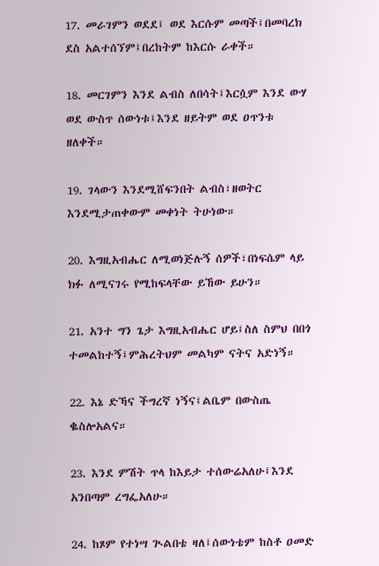17. መራገምን ወደደ፤ ወደ እርሱም መጣች፤በመባረክ ደስ አልተሰኘም፤በረከትም ከእርሱ ራቀች።

18. መርገምን እንደ ልብስ ለበሳት፤እርሷም እንደ ውሃ ወደ ውስጥ ሰውነቱ፤እንደ ዘይትም ወደ ዐጥንቱ ዘለቀች።

19. ገላውን እንደሚሸፍንበት ልብስ፣ዘወትር እንደሚታጠቀውም መቀነት ትሁነው።

20. እግዚአብሔር ለሚወነጅሉኝ ሰዎች፣በነፍሴም ላይ ክፉ ለሚናገሩ የሚከፍላቸው ይኸው ይሁን።

21. አንተ ግን ጌታ እግዚአብሔር ሆይ፤ስለ ስምህ በበጎ ተመልከተኝ፤ምሕረትህም መልካም ናትና አድነኝ።

22. እኔ ድኻና ችግረኛ ነኝና፤ልቤም በውስጤ ቈስሎአልና።

23. እንደ ምሽት ጥላ ከእይታ ተሰውሬአለሁ፤እንደ አንበጣም ረግፌአለሁ።

24. ከጾም የተነሣ ጒልበቴ ዛለ፤ሰውነቴም ከስቶ ዐመድ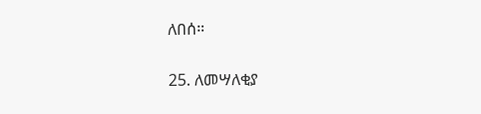ለበሰ።

25. ለመሣለቂያ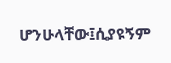ሆንሁላቸው፤ሲያዩኝም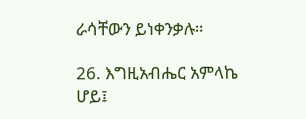ራሳቸውን ይነቀንቃሉ።

26. እግዚአብሔር አምላኬ ሆይ፤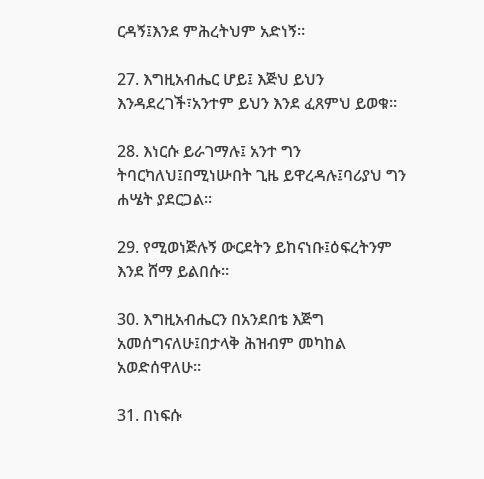ርዳኝ፤እንደ ምሕረትህም አድነኝ።

27. እግዚአብሔር ሆይ፤ እጅህ ይህን እንዳደረገች፣አንተም ይህን እንደ ፈጸምህ ይወቁ።

28. እነርሱ ይራገማሉ፤ አንተ ግን ትባርካለህ፤በሚነሡበት ጊዜ ይዋረዳሉ፤ባሪያህ ግን ሐሤት ያደርጋል።

29. የሚወነጅሉኝ ውርደትን ይከናነቡ፤ዕፍረትንም እንደ ሸማ ይልበሱ።

30. እግዚአብሔርን በአንደበቴ እጅግ አመሰግናለሁ፤በታላቅ ሕዝብም መካከል አወድሰዋለሁ።

31. በነፍሱ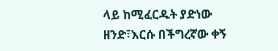ላይ ከሚፈርዱት ያድነው ዘንድ፣እርሱ በችግረኛው ቀኝ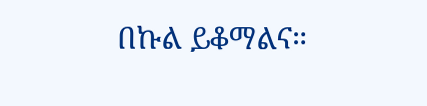በኩል ይቆማልና።